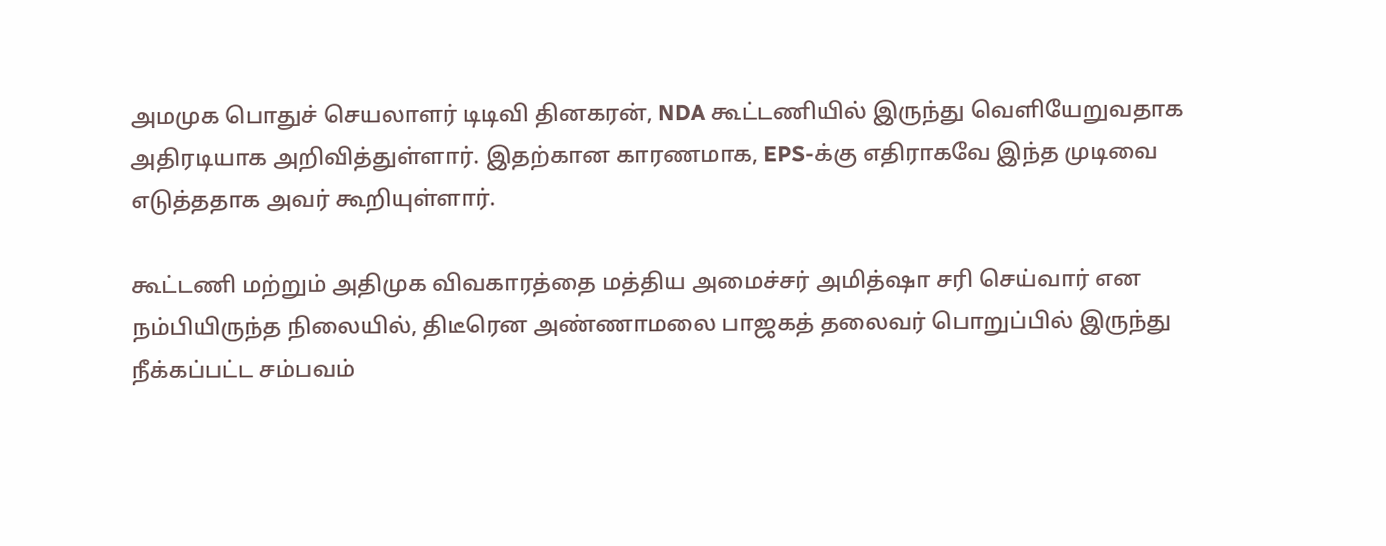அமமுக பொதுச் செயலாளர் டிடிவி தினகரன், NDA கூட்டணியில் இருந்து வெளியேறுவதாக அதிரடியாக அறிவித்துள்ளார். இதற்கான காரணமாக, EPS-க்கு எதிராகவே இந்த முடிவை எடுத்ததாக அவர் கூறியுள்ளார்.

கூட்டணி மற்றும் அதிமுக விவகாரத்தை மத்திய அமைச்சர் அமித்ஷா சரி செய்வார் என நம்பியிருந்த நிலையில், திடீரென அண்ணாமலை பாஜகத் தலைவர் பொறுப்பில் இருந்து நீக்கப்பட்ட சம்பவம்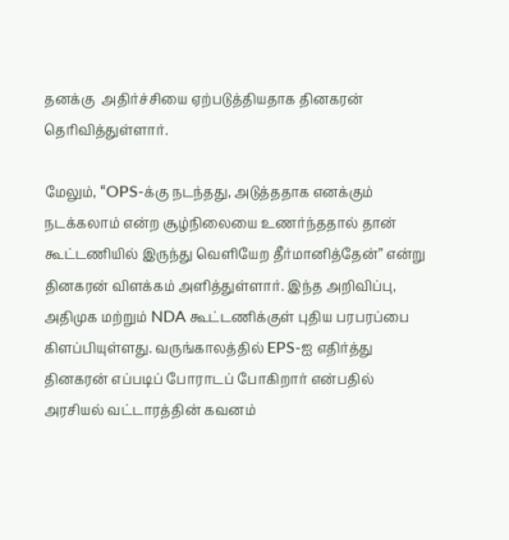தனக்கு  அதிர்ச்சியை ஏற்படுத்தியதாக தினகரன் தெரிவித்துள்ளார்.

மேலும், “OPS-க்கு நடந்தது, அடுத்ததாக எனக்கும் நடக்கலாம் என்ற சூழ்நிலையை உணர்ந்ததால் தான் கூட்டணியில் இருந்து வெளியேற தீர்மானித்தேன்” என்று தினகரன் விளக்கம் அளித்துள்ளார். இந்த அறிவிப்பு, அதிமுக மற்றும் NDA கூட்டணிக்குள் புதிய பரபரப்பை கிளப்பியுள்ளது. வருங்காலத்தில் EPS-ஐ எதிர்த்து தினகரன் எப்படிப் போராடப் போகிறார் என்பதில் அரசியல் வட்டாரத்தின் கவனம்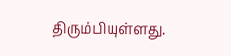திரும்பியுள்ளது.